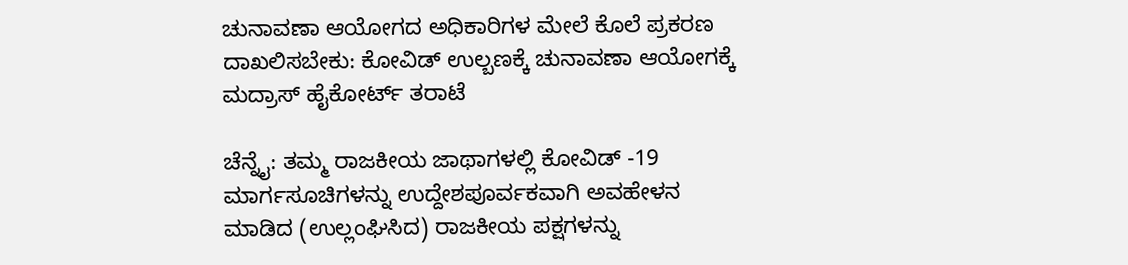ಚುನಾವಣಾ ಆಯೋಗದ ಅಧಿಕಾರಿಗಳ ಮೇಲೆ ಕೊಲೆ ಪ್ರಕರಣ ದಾಖಲಿಸಬೇಕು: ಕೋವಿಡ್‌ ಉಲ್ಬಣಕ್ಕೆ ಚುನಾವಣಾ ಆಯೋಗಕ್ಕೆ ಮದ್ರಾಸ್ ಹೈಕೋರ್ಟ್‌ ತರಾಟೆ

ಚೆನ್ನೈ: ತಮ್ಮ ರಾಜಕೀಯ ಜಾಥಾಗಳಲ್ಲಿ ಕೋವಿಡ್ -19 ಮಾರ್ಗಸೂಚಿಗಳನ್ನು ಉದ್ದೇಶಪೂರ್ವಕವಾಗಿ ಅವಹೇಳನ ಮಾಡಿದ (ಉಲ್ಲಂಘಿಸಿದ) ರಾಜಕೀಯ ಪಕ್ಷಗಳನ್ನು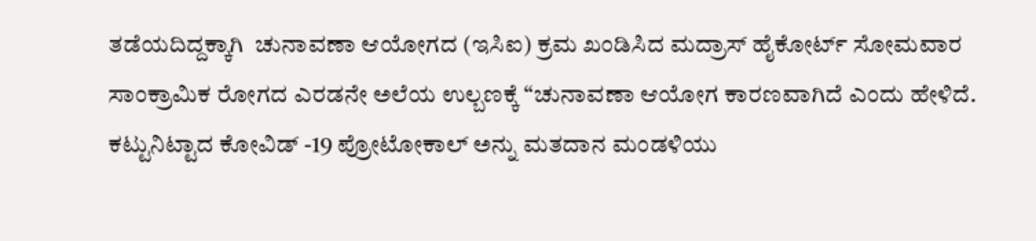ತಡೆಯದಿದ್ದಕ್ಕಾಗಿ  ಚುನಾವಣಾ ಆಯೋಗದ (ಇಸಿಐ) ಕ್ರಮ ಖಂಡಿಸಿದ ಮದ್ರಾಸ್ ಹೈಕೋರ್ಟ್ ಸೋಮವಾರ ಸಾಂಕ್ರಾಮಿಕ ರೋಗದ ಎರಡನೇ ಅಲೆಯ ಉಲ್ಬಣಕ್ಕೆ “ಚುನಾವಣಾ ಆಯೋಗ ಕಾರಣವಾಗಿದೆ ಎಂದು ಹೇಳಿದೆ. ಕಟ್ಟುನಿಟ್ಟಾದ ಕೋವಿಡ್ -19 ಪ್ರೋಟೋಕಾಲ್ ಅನ್ನು ಮತದಾನ ಮಂಡಳಿಯು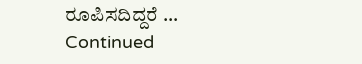ರೂಪಿಸದಿದ್ದರೆ … Continued